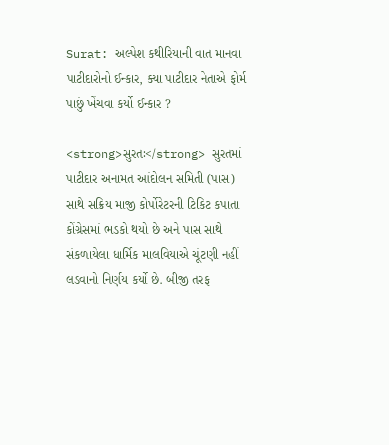Surat: અલ્પેશ કથીરિયાની વાત માનવા પાટીદારોનો ઈન્કાર, ક્યા પાટીદાર નેતાએ ફોર્મ પાછું ખેંચવા કર્યો ઈન્કાર ?

<strong>સુરતઃ</strong> સુરતમાં પાટીદાર અનામત આંદોલન સમિતી (પાસ) સાથે સક્રિય માજી કોર્પોરેટરની ટિકિટ કપાતા કોંગ્રેસમાં ભડકો થયો છે અને પાસ સાથે સંકળાયેલા ધાર્મિક માલવિયાએ ચૂંટણી નહીં લડવાનો નિર્ણય કર્યો છે. બીજી તરફ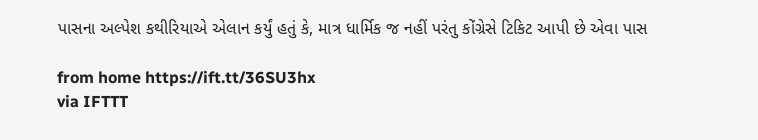પાસના અલ્પેશ કથીરિયાએ એલાન કર્યું હતું કે, માત્ર ધાર્મિક જ નહીં પરંતુ કોંગ્રેસે ટિકિટ આપી છે એવા પાસ

from home https://ift.tt/36SU3hx
via IFTTT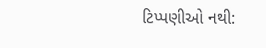ટિપ્પણીઓ નથી: